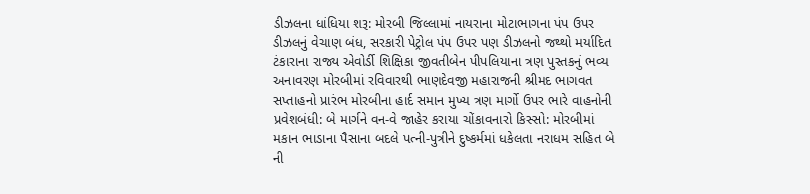ડીઝલના ધાંધિયા શરૂ: મોરબી જિલ્લામાં નાયરાના મોટાભાગના પંપ ઉપર ડીઝલનું વેચાણ બંધ, સરકારી પેટ્રોલ પંપ ઉપર પણ ડીઝલનો જથ્થો મર્યાદિત ટંકારાના રાજ્ય એવોર્ડી શિક્ષિકા જીવતીબેન પીપલિયાના ત્રણ પુસ્તકનું ભવ્ય અનાવરણ મોરબીમાં રવિવારથી ભાણદેવજી મહારાજની શ્રીમદ ભાગવત સપ્તાહનો પ્રારંભ મોરબીના હાર્દ સમાન મુખ્ય ત્રણ માર્ગો ઉપર ભારે વાહનોની પ્રવેશબંધી: બે માર્ગને વન-વે જાહેર કરાયા ચોંકાવનારો કિસ્સો: મોરબીમાં મકાન ભાડાના પૈસાના બદલે પત્ની-પુત્રીને દુષ્કર્મમાં ધકેલતા નરાધમ સહિત બે ની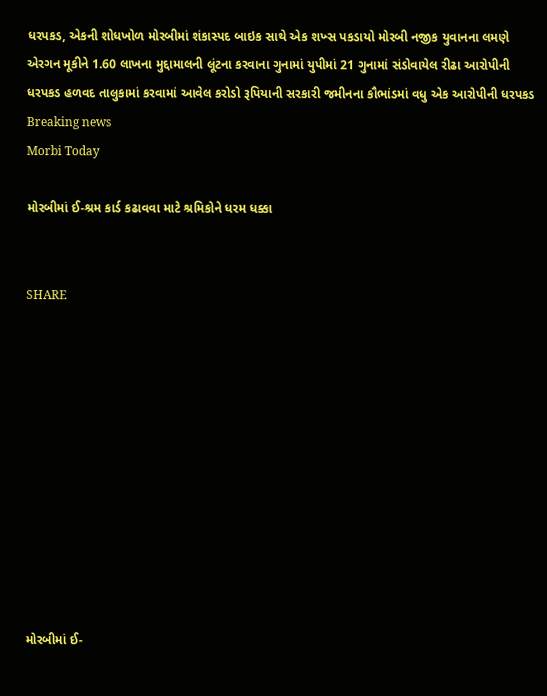ધરપકડ, એકની શોધખોળ મોરબીમાં શંકાસ્પદ બાઇક સાથે એક શખ્સ પકડાયો મોરબી નજીક યુવાનના લમણે એરગન મૂકીને 1.60 લાખના મુદ્દામાલની લૂંટના કરવાના ગુનામાં યુપીમાં 21 ગુનામાં સંડોવાયેલ રીઢા આરોપીની ધરપકડ હળવદ તાલુકામાં કરવામાં આવેલ કરોડો રૂપિયાની સરકારી જમીનના કૌભાંડમાં વધુ એક આરોપીની ધરપકડ
Breaking news
Morbi Today

મોરબીમાં ઈ-શ્રમ કાર્ડ કઢાવવા માટે શ્રમિકોને ધરમ ધક્કા


SHARE











મોરબીમાં ઈ-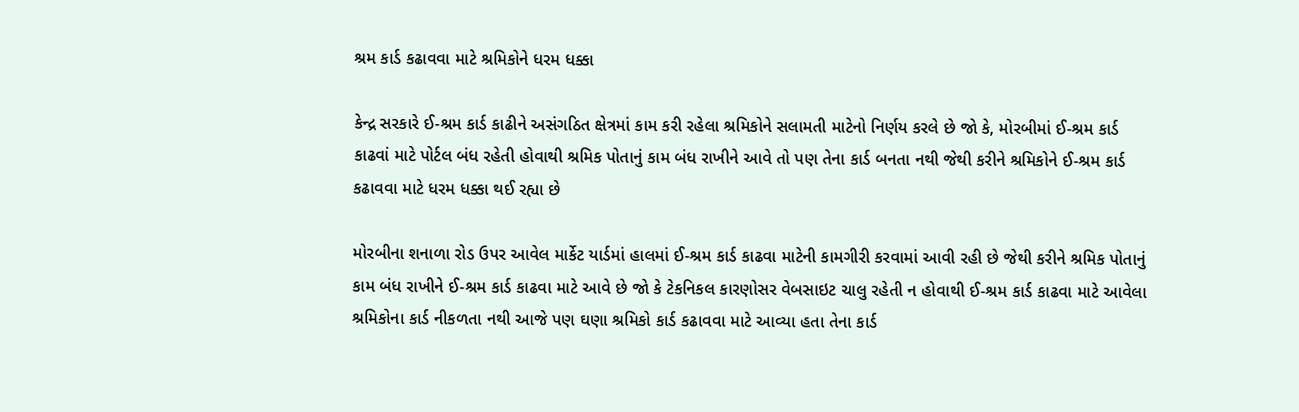શ્રમ કાર્ડ કઢાવવા માટે શ્રમિકોને ધરમ ધક્કા

કેન્દ્ર સરકારે ઈ-શ્રમ કાર્ડ કાઢીને અસંગઠિત ક્ષેત્રમાં કામ કરી રહેલા શ્રમિકોને સલામતી માટેનો નિર્ણય કરલે છે જો કે, મોરબીમાં ઈ-શ્રમ કાર્ડ કાઢવાં માટે પોર્ટલ બંધ રહેતી હોવાથી શ્રમિક પોતાનું કામ બંધ રાખીને આવે તો પણ તેના કાર્ડ બનતા નથી જેથી કરીને શ્રમિકોને ઈ-શ્રમ કાર્ડ કઢાવવા માટે ધરમ ધક્કા થઈ રહ્યા છે

મોરબીના શનાળા રોડ ઉપર આવેલ માર્કેટ યાર્ડમાં હાલમાં ઈ-શ્રમ કાર્ડ કાઢવા માટેની કામગીરી કરવામાં આવી રહી છે જેથી કરીને શ્રમિક પોતાનું કામ બંધ રાખીને ઈ-શ્રમ કાર્ડ કાઢવા માટે આવે છે જો કે ટેકનિકલ કારણોસર વેબસાઇટ ચાલુ રહેતી ન હોવાથી ઈ-શ્રમ કાર્ડ કાઢવા માટે આવેલા શ્રમિકોના કાર્ડ નીકળતા નથી આજે પણ ઘણા શ્રમિકો કાર્ડ કઢાવવા માટે આવ્યા હતા તેના કાર્ડ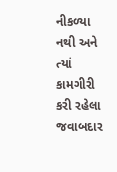નીકળ્યા નથી અને ત્યાં કામગીરી કરી રહેલા જવાબદાર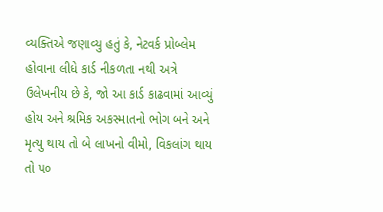વ્યક્તિએ જણાવ્યુ હતું કે, નેટવર્ક પ્રોબ્લેમ હોવાના લીધે કાર્ડ નીકળતા નથી અત્રે ઉલેખનીય છે કે, જો આ કાર્ડ કાઢવામાં આવ્યું હોય અને શ્રમિક અકસ્માતનો ભોગ બને અને મૃત્યુ થાય તો બે લાખનો વીમો, વિકલાંગ થાય તો ૫૦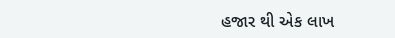હજાર થી એક લાખ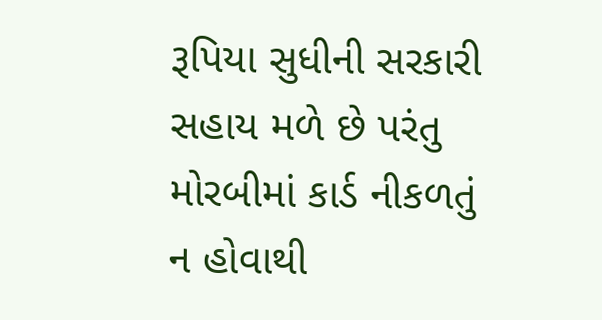રૂપિયા સુધીની સરકારી સહાય મળે છે પરંતુ મોરબીમાં કાર્ડ નીકળતું ન હોવાથી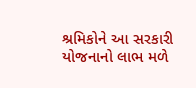શ્રમિકોને આ સરકારી યોજનાનો લાભ મળે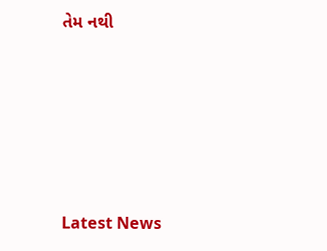તેમ નથી






Latest News